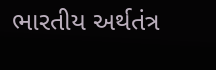ભારતીય અર્થતંત્ર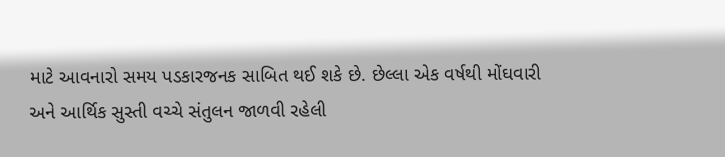માટે આવનારો સમય પડકારજનક સાબિત થઈ શકે છે. છેલ્લા એક વર્ષથી મોંઘવારી અને આર્થિક સુસ્તી વચ્ચે સંતુલન જાળવી રહેલી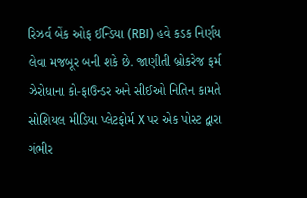રિઝર્વ બેંક ઓફ ઈન્ડિયા (RBI) હવે કડક નિર્ણય લેવા મજબૂર બની શકે છે. જાણીતી બ્રોકરેજ ફર્મ ઝેરોધાના કો-ફાઉન્ડર અને સીઈઓ નિતિન કામતે સોશિયલ મીડિયા પ્લેટફોર્મ X પર એક પોસ્ટ દ્વારા ગંભીર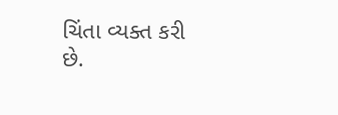ચિંતા વ્યક્ત કરી છે.